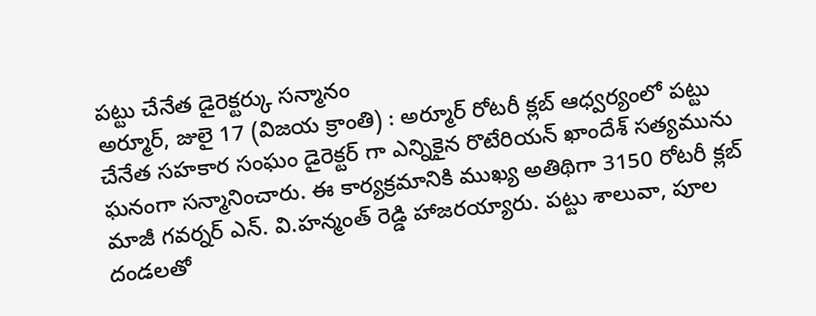పట్టు చేనేత డైరెక్టర్కు సన్మానం
అర్మూర్, జులై 17 (విజయ క్రాంతి) : అర్మూర్ రోటరీ క్లబ్ ఆధ్వర్యంలో పట్టు చేనేత సహకార సంఘం డైరెక్టర్ గా ఎన్నికైన రొటేరియన్ ఖాందేశ్ సత్యమును ఘనంగా సన్మానించారు. ఈ కార్యక్రమానికి ముఖ్య అతిథిగా 3150 రోటరీ క్లబ్ మాజీ గవర్నర్ ఎన్. వి.హన్మంత్ రెడ్డి హాజరయ్యారు. పట్టు శాలువా, పూల దండలతో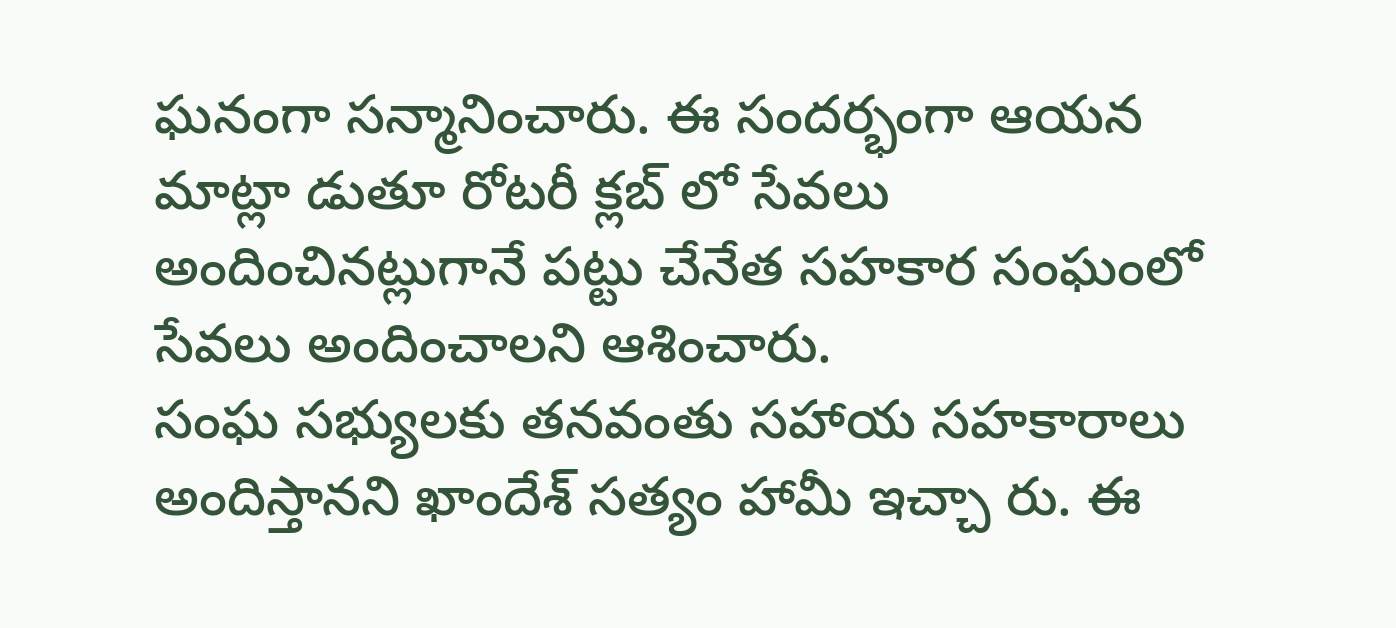ఘనంగా సన్మానించారు. ఈ సందర్భంగా ఆయన మాట్లా డుతూ రోటరీ క్లబ్ లో సేవలు అందించినట్లుగానే పట్టు చేనేత సహకార సంఘంలో సేవలు అందించాలని ఆశించారు.
సంఘ సభ్యులకు తనవంతు సహాయ సహకారాలు అందిస్తానని ఖాందేశ్ సత్యం హామీ ఇచ్చా రు. ఈ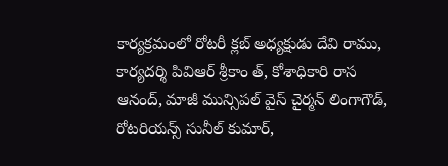కార్యక్రమంలో రోటరీ క్లబ్ అధ్యక్షుడు దేవి రాము, కార్యదర్శి పివిఆర్ శ్రీకాం త్, కోశాధికారి రాస ఆనంద్, మాజీ మున్సిపల్ వైస్ చైర్మన్ లింగాగౌడ్, రోటరియన్స్ సునీల్ కుమార్,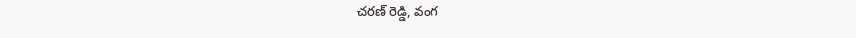చరణ్ రెడ్డి, వంగ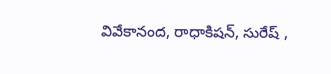వివేకానంద, రాధాకిషన్, సురేష్ ,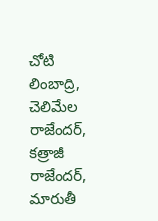చోటి లింబాద్రి, చెలిమేల రాజేందర్, కత్రాజీ రాజేందర్, మారుతీ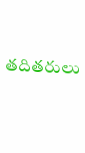తదితరులు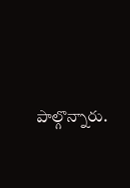పాల్గొన్నారు.